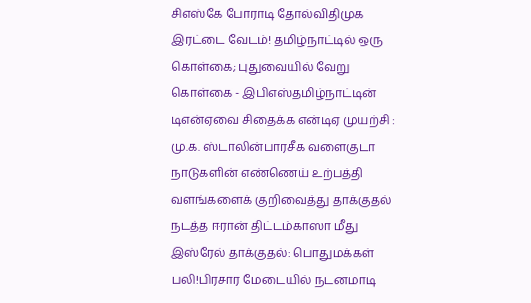சிஎஸ்கே போராடி தோல்விதிமுக இரட்டை வேடம்! தமிழ்நாட்டில் ஒரு கொள்கை; புதுவையில் வேறு கொள்கை - இபிஎஸ்தமிழ்நாட்டின் டிஎன்ஏவை சிதைக்க என்டிஏ முயற்சி : மு.க. ஸ்டாலின்பாரசீக வளைகுடா நாடுகளின் எண்ணெய் உற்பத்தி வளங்களைக் குறிவைத்து தாக்குதல் நடத்த ஈரான் திட்டம்காஸா மீது இஸ்ரேல் தாக்குதல்: பொதுமக்கள் பலி!பிரசார மேடையில் நடனமாடி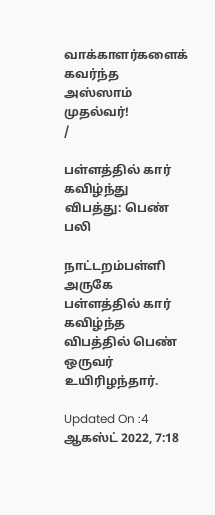வாக்காளர்களைக் கவர்ந்த அஸ்ஸாம் முதல்வர்!
/

பள்ளத்தில் கார் கவிழ்ந்து விபத்து: பெண் பலி

நாட்டறம்பள்ளி அருகே பள்ளத்தில் கார் கவிழ்ந்த விபத்தில் பெண் ஒருவர் உயிரிழந்தார்.

Updated On :4 ஆகஸ்ட் 2022, 7:18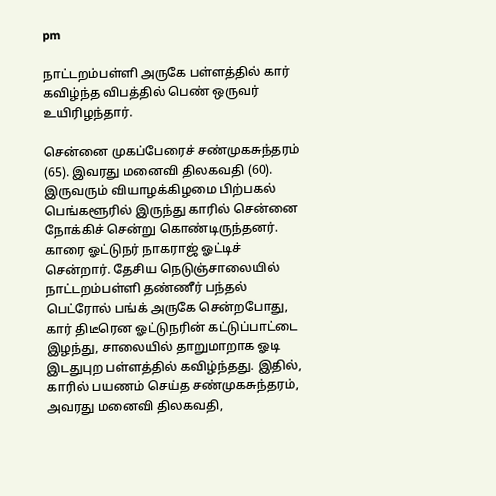pm

நாட்டறம்பள்ளி அருகே பள்ளத்தில் கார் கவிழ்ந்த விபத்தில் பெண் ஒருவர் உயிரிழந்தார்.

சென்னை முகப்பேரைச் சண்முகசுந்தரம் (65). இவரது மனைவி திலகவதி (60). இருவரும் வியாழக்கிழமை பிற்பகல் பெங்களூரில் இருந்து காரில் சென்னை நோக்கிச் சென்று கொண்டிருந்தனர். காரை ஓட்டுநர் நாகராஜ் ஓட்டிச் சென்றார். தேசிய நெடுஞ்சாலையில் நாட்டறம்பள்ளி தண்ணீர் பந்தல் பெட்ரோல் பங்க் அருகே சென்றபோது, கார் திடீரென ஓட்டுநரின் கட்டுப்பாட்டை இழந்து, சாலையில் தாறுமாறாக ஓடி இடதுபுற பள்ளத்தில் கவிழ்ந்தது. இதில், காரில் பயணம் செய்த சண்முகசுந்தரம், அவரது மனைவி திலகவதி,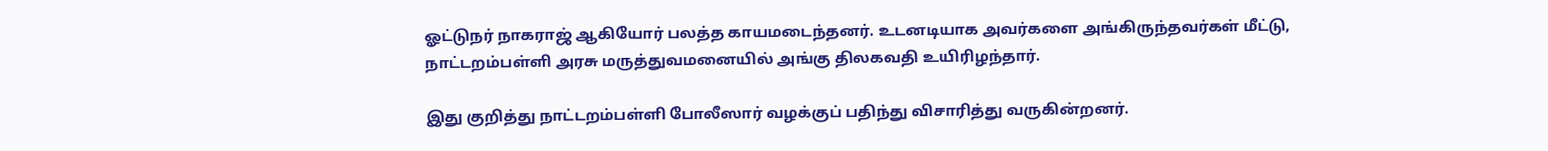ஓட்டுநர் நாகராஜ் ஆகியோர் பலத்த காயமடைந்தனர். உடனடியாக அவர்களை அங்கிருந்தவர்கள் மீட்டு, நாட்டறம்பள்ளி அரசு மருத்துவமனையில் அங்கு திலகவதி உயிரிழந்தார்.

இது குறித்து நாட்டறம்பள்ளி போலீஸார் வழக்குப் பதிந்து விசாரித்து வருகின்றனர்.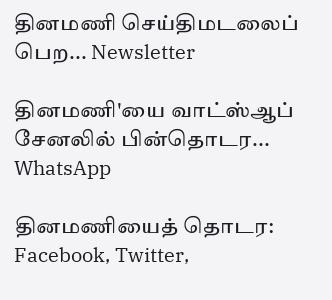தினமணி செய்திமடலைப் பெற... Newsletter

தினமணி'யை வாட்ஸ்ஆப் சேனலில் பின்தொடர... WhatsApp

தினமணியைத் தொடர: Facebook, Twitter,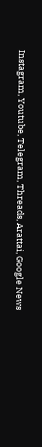Instagram, Youtube, Telegram, Threads, Arattai, Google News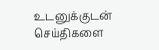உடனுக்குடன் செய்திகளை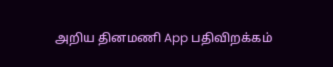அறிய தினமணி App பதிவிறக்கம்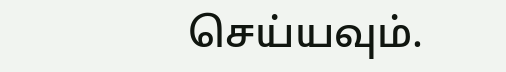செய்யவும்.